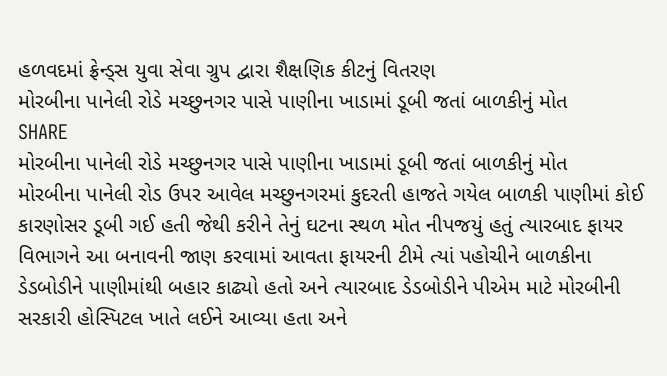હળવદમાં ફ્રેન્ડ્સ યુવા સેવા ગ્રુપ દ્વારા શૈક્ષણિક કીટનું વિતરણ
મોરબીના પાનેલી રોડે મચ્છુનગર પાસે પાણીના ખાડામાં ડૂબી જતાં બાળકીનું મોત
SHARE
મોરબીના પાનેલી રોડે મચ્છુનગર પાસે પાણીના ખાડામાં ડૂબી જતાં બાળકીનું મોત
મોરબીના પાનેલી રોડ ઉપર આવેલ મચ્છુનગરમાં કુદરતી હાજતે ગયેલ બાળકી પાણીમાં કોઈ કારણોસર ડૂબી ગઈ હતી જેથી કરીને તેનું ઘટના સ્થળ મોત નીપજયું હતું ત્યારબાદ ફાયર વિભાગને આ બનાવની જાણ કરવામાં આવતા ફાયરની ટીમે ત્યાં પહોચીને બાળકીના ડેડબોડીને પાણીમાંથી બહાર કાઢ્યો હતો અને ત્યારબાદ ડેડબોડીને પીએમ માટે મોરબીની સરકારી હોસ્પિટલ ખાતે લઈને આવ્યા હતા અને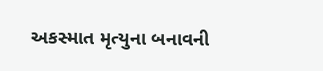અકસ્માત મૃત્યુના બનાવની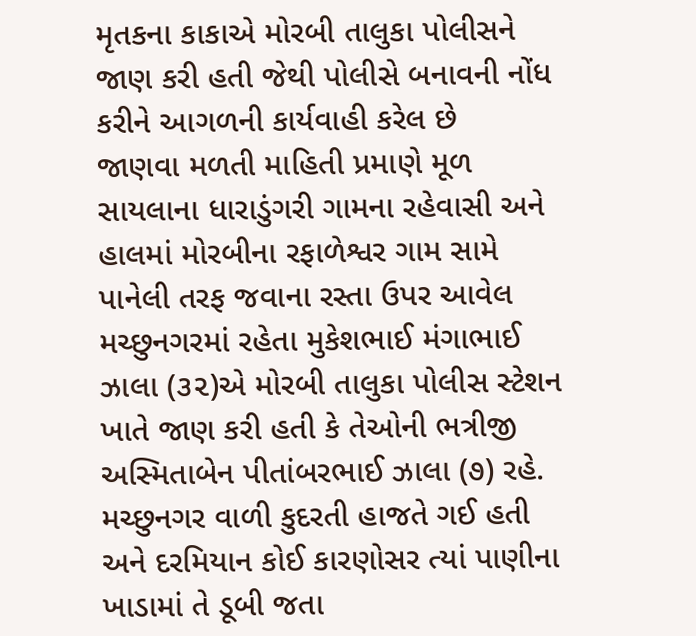મૃતકના કાકાએ મોરબી તાલુકા પોલીસને જાણ કરી હતી જેથી પોલીસે બનાવની નોંધ કરીને આગળની કાર્યવાહી કરેલ છે
જાણવા મળતી માહિતી પ્રમાણે મૂળ સાયલાના ધારાડુંગરી ગામના રહેવાસી અને હાલમાં મોરબીના રફાળેશ્વર ગામ સામે પાનેલી તરફ જવાના રસ્તા ઉપર આવેલ મચ્છુનગરમાં રહેતા મુકેશભાઈ મંગાભાઈ ઝાલા (૩૨)એ મોરબી તાલુકા પોલીસ સ્ટેશન ખાતે જાણ કરી હતી કે તેઓની ભત્રીજી અસ્મિતાબેન પીતાંબરભાઈ ઝાલા (૭) રહે. મચ્છુનગર વાળી કુદરતી હાજતે ગઈ હતી અને દરમિયાન કોઈ કારણોસર ત્યાં પાણીના ખાડામાં તે ડૂબી જતા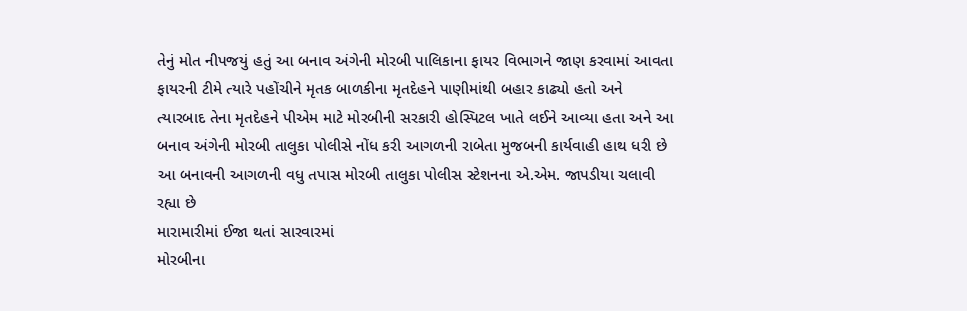તેનું મોત નીપજયું હતું આ બનાવ અંગેની મોરબી પાલિકાના ફાયર વિભાગને જાણ કરવામાં આવતા ફાયરની ટીમે ત્યારે પહોંચીને મૃતક બાળકીના મૃતદેહને પાણીમાંથી બહાર કાઢ્યો હતો અને ત્યારબાદ તેના મૃતદેહને પીએમ માટે મોરબીની સરકારી હોસ્પિટલ ખાતે લઈને આવ્યા હતા અને આ બનાવ અંગેની મોરબી તાલુકા પોલીસે નોંધ કરી આગળની રાબેતા મુજબની કાર્યવાહી હાથ ધરી છે આ બનાવની આગળની વધુ તપાસ મોરબી તાલુકા પોલીસ સ્ટેશનના એ.એમ. જાપડીયા ચલાવી રહ્યા છે
મારામારીમાં ઈજા થતાં સારવારમાં
મોરબીના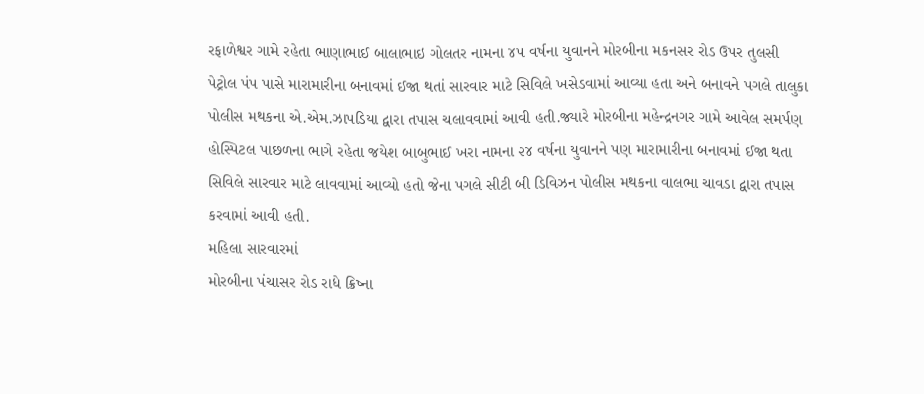રફાળેશ્વર ગામે રહેતા ભાણાભાઈ બાલાભાઇ ગોલતર નામના ૪૫ વર્ષના યુવાનને મોરબીના મકનસર રોડ ઉપર તુલસી પેટ્રોલ પંપ પાસે મારામારીના બનાવમાં ઈજા થતાં સારવાર માટે સિવિલે ખસેડવામાં આવ્યા હતા અને બનાવને પગલે તાલુકા પોલીસ મથકના એ.એમ.ઝાપડિયા દ્વારા તપાસ ચલાવવામાં આવી હતી.જ્યારે મોરબીના મહેન્દ્રનગર ગામે આવેલ સમર્પણ હોસ્પિટલ પાછળના ભાગે રહેતા જયેશ બાબુભાઈ ખરા નામના ૨૪ વર્ષના યુવાનને પણ મારામારીના બનાવમાં ઈજા થતા સિવિલે સારવાર માટે લાવવામાં આવ્યો હતો જેના પગલે સીટી બી ડિવિઝન પોલીસ મથકના વાલભા ચાવડા દ્વારા તપાસ કરવામાં આવી હતી.
મહિલા સારવારમાં
મોરબીના પંચાસર રોડ રાધે ક્રિષ્ના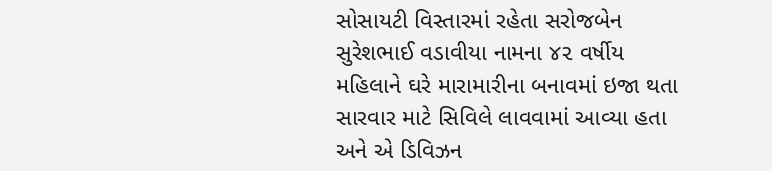સોસાયટી વિસ્તારમાં રહેતા સરોજબેન સુરેશભાઈ વડાવીયા નામના ૪૨ વર્ષીય મહિલાને ઘરે મારામારીના બનાવમાં ઇજા થતા સારવાર માટે સિવિલે લાવવામાં આવ્યા હતા અને એ ડિવિઝન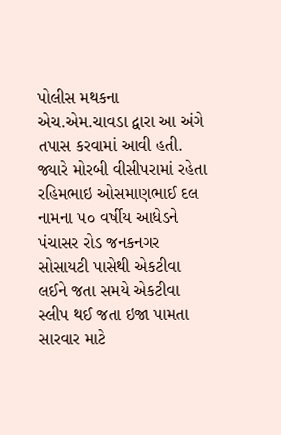પોલીસ મથકના એચ.એમ.ચાવડા દ્વારા આ અંગે તપાસ કરવામાં આવી હતી. જ્યારે મોરબી વીસીપરામાં રહેતા રહિમભાઇ ઓસમાણભાઈ દલ નામના ૫૦ વર્ષીય આધેડને પંચાસર રોડ જનકનગર સોસાયટી પાસેથી એકટીવા લઈને જતા સમયે એકટીવા સ્લીપ થઈ જતા ઇજા પામતા સારવાર માટે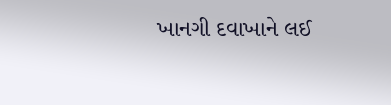ખાનગી દવાખાને લઈ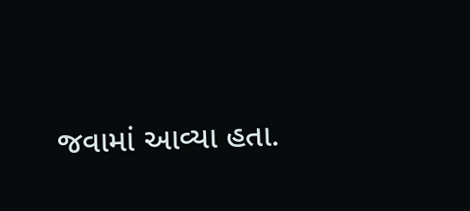જવામાં આવ્યા હતા.